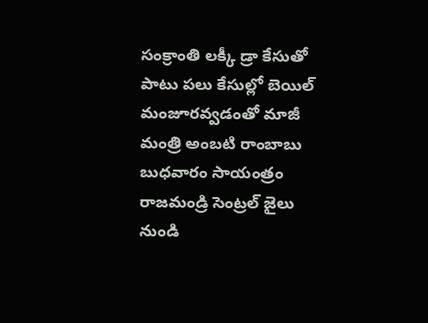సంక్రాంతి లక్కీ డ్రా కేసుతో పాటు పలు కేసుల్లో బెయిల్ మంజూరవ్వడంతో మాజీ మంత్రి అంబటి రాంబాబు బుధవారం సాయంత్రం రాజమండ్రి సెంట్రల్ జైలు నుండి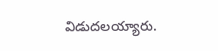విడుదలయ్యారు.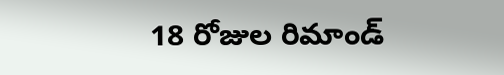18 రోజుల రిమాండ్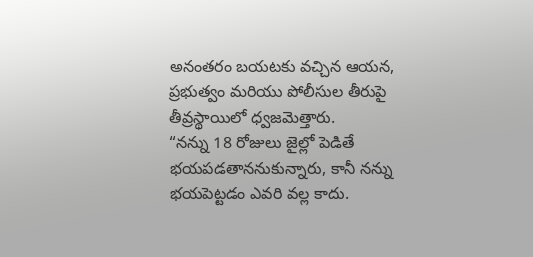అనంతరం బయటకు వచ్చిన ఆయన, ప్రభుత్వం మరియు పోలీసుల తీరుపై తీవ్రస్థాయిలో ధ్వజమెత్తారు.
“నన్ను 18 రోజులు జైల్లో పెడితే భయపడతాననుకున్నారు, కానీ నన్ను భయపెట్టడం ఎవరి వల్ల కాదు.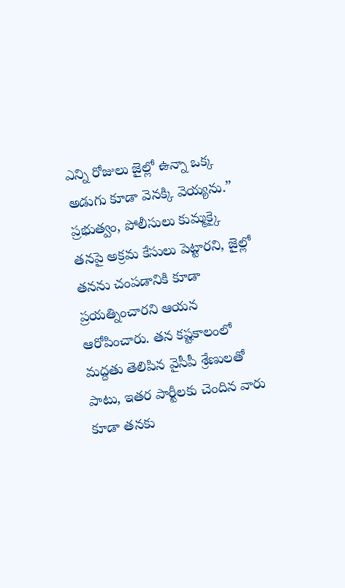ఎన్ని రోజులు జైల్లో ఉన్నా ఒక్క అడుగు కూడా వెనక్కి వెయ్యను.” ప్రభుత్వం, పోలీసులు కుమ్మక్కై తనపై అక్రమ కేసులు పెట్టారని, జైల్లో తనను చంపడానికి కూడా ప్రయత్నించారని ఆయన ఆరోపించారు. తన కష్టకాలంలో మద్దతు తెలిపిన వైసీపీ శ్రేణులతో పాటు, ఇతర పార్టీలకు చెందిన వారు కూడా తనకు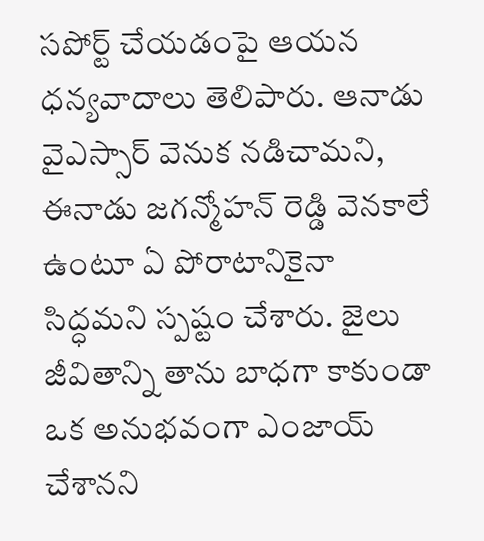సపోర్ట్ చేయడంపై ఆయన ధన్యవాదాలు తెలిపారు. ఆనాడు వైఎస్సార్ వెనుక నడిచామని, ఈనాడు జగన్మోహన్ రెడ్డి వెనకాలే ఉంటూ ఏ పోరాటానికైనా సిద్ధమని స్పష్టం చేశారు. జైలు జీవితాన్ని తాను బాధగా కాకుండా ఒక అనుభవంగా ఎంజాయ్ చేశానని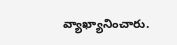వ్యాఖ్యానించారు.